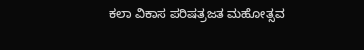ಕಲಾ ವಿಕಾಸ ಪರಿಷತ್ರಜತ ಮಹೋತ್ಸವ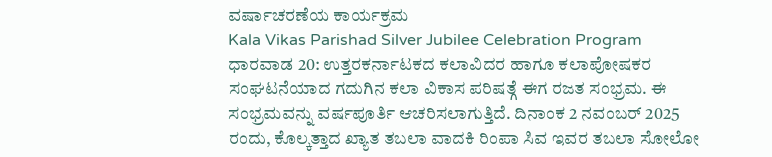ವರ್ಷಾಚರಣೆಯ ಕಾರ್ಯಕ್ರಮ
Kala Vikas Parishad Silver Jubilee Celebration Program
ಧಾರವಾಡ 20: ಉತ್ತರಕರ್ನಾಟಕದ ಕಲಾವಿದರ ಹಾಗೂ ಕಲಾಪೋಷಕರ ಸಂಘಟನೆಯಾದ ಗದುಗಿನ ಕಲಾ ವಿಕಾಸ ಪರಿಷತ್ಗೆ ಈಗ ರಜತ ಸಂಭ್ರಮ. ಈ ಸಂಭ್ರಮವನ್ನು ವರ್ಷಪೂರ್ತಿ ಆಚರಿಸಲಾಗುತ್ತಿದೆ. ದಿನಾಂಕ 2 ನವಂಬರ್ 2025 ರಂದು, ಕೊಲ್ಕತ್ತಾದ ಖ್ಯಾತ ತಬಲಾ ವಾದಕಿ ರಿಂಪಾ ಸಿವ ಇವರ ತಬಲಾ ಸೋಲೋ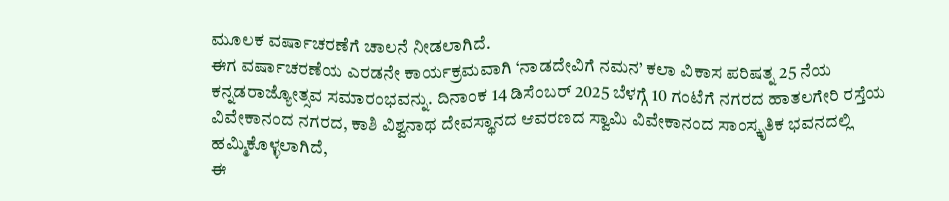ಮೂಲಕ ವರ್ಷಾಚರಣೆಗೆ ಚಾಲನೆ ನೀಡಲಾಗಿದೆ.
ಈಗ ವರ್ಷಾಚರಣೆಯ ಎರಡನೇ ಕಾರ್ಯಕ್ರಮವಾಗಿ ‘ನಾಡದೇವಿಗೆ ನಮನ’ ಕಲಾ ವಿಕಾಸ ಪರಿಷತ್ನ 25 ನೆಯ ಕನ್ನಡರಾಜ್ಯೋತ್ಸವ ಸಮಾರಂಭವನ್ನು. ದಿನಾಂಕ 14 ಡಿಸೆಂಬರ್ 2025 ಬೆಳಗ್ಗೆ 10 ಗಂಟೆಗೆ ನಗರದ ಹಾತಲಗೇರಿ ರಸ್ತೆಯ ವಿವೇಕಾನಂದ ನಗರದ, ಕಾಶಿ ವಿಶ್ವನಾಥ ದೇವಸ್ಥಾನದ ಆವರಣದ ಸ್ವಾಮಿ ವಿವೇಕಾನಂದ ಸಾಂಸ್ಕೃತಿಕ ಭವನದಲ್ಲಿ ಹಮ್ಮಿಕೊಳ್ಳಲಾಗಿದೆ,
ಈ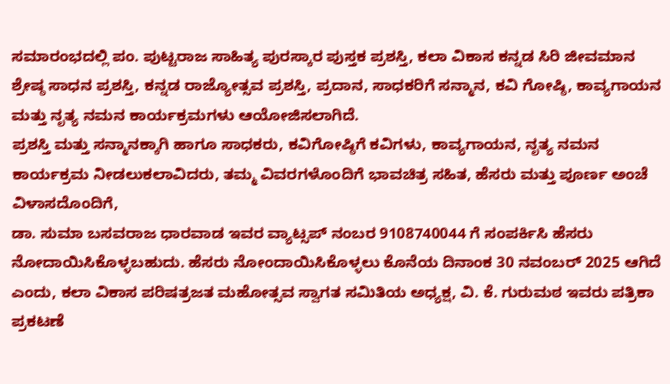ಸಮಾರಂಭದಲ್ಲಿ ಪಂ. ಪುಟ್ಟರಾಜ ಸಾಹಿತ್ಯ ಪುರಸ್ಕಾರ ಪುಸ್ತಕ ಪ್ರಶಸ್ತಿ, ಕಲಾ ವಿಕಾಸ ಕನ್ನಡ ಸಿರಿ ಜೀವಮಾನ ಶ್ರೇಷ್ಠ ಸಾಧನ ಪ್ರಶಸ್ತಿ, ಕನ್ನಡ ರಾಜ್ಯೋತ್ಸವ ಪ್ರಶಸ್ತಿ, ಪ್ರದಾನ, ಸಾಧಕರಿಗೆ ಸನ್ಮಾನ, ಕವಿ ಗೋಷ್ಠಿ, ಕಾವ್ಯಗಾಯನ ಮತ್ತು ನೃತ್ಯ ನಮನ ಕಾರ್ಯಕ್ರಮಗಳು ಆಯೋಜಿಸಲಾಗಿದೆ.
ಪ್ರಶಸ್ತಿ ಮತ್ತು ಸನ್ಮಾನಕ್ಕಾಗಿ ಹಾಗೂ ಸಾಧಕರು, ಕವಿಗೋಷ್ಠಿಗೆ ಕವಿಗಳು, ಕಾವ್ಯಗಾಯನ, ನೃತ್ಯ ನಮನ ಕಾರ್ಯಕ್ರಮ ನೀಡಲುಕಲಾವಿದರು, ತಮ್ಮ ವಿವರಗಳೊಂದಿಗೆ ಭಾವಚಿತ್ರ ಸಹಿತ, ಹೆಸರು ಮತ್ತು ಪೂರ್ಣ ಅಂಚೆ ವಿಳಾಸದೊಂದಿಗೆ,
ಡಾ. ಸುಮಾ ಬಸವರಾಜ ಧಾರವಾಡ ಇವರ ವ್ಯಾಟ್ಸಪ್ ನಂಬರ 9108740044 ಗೆ ಸಂಪರ್ಕಿಸಿ ಹೆಸರು ನೋದಾಯಿಸಿಕೊಳ್ಳಬಹುದು. ಹೆಸರು ನೋಂದಾಯಿಸಿಕೊಳ್ಳಲು ಕೊನೆಯ ದಿನಾಂಕ 30 ನವಂಬರ್ 2025 ಆಗಿದೆ ಎಂದು, ಕಲಾ ವಿಕಾಸ ಪರಿಷತ್ರಜತ ಮಹೋತ್ಸವ ಸ್ವಾಗತ ಸಮಿತಿಯ ಅಧ್ಯಕ್ಷ, ವಿ. ಕೆ. ಗುರುಮಠ ಇವರು ಪತ್ರಿಕಾ ಪ್ರಕಟಣೆ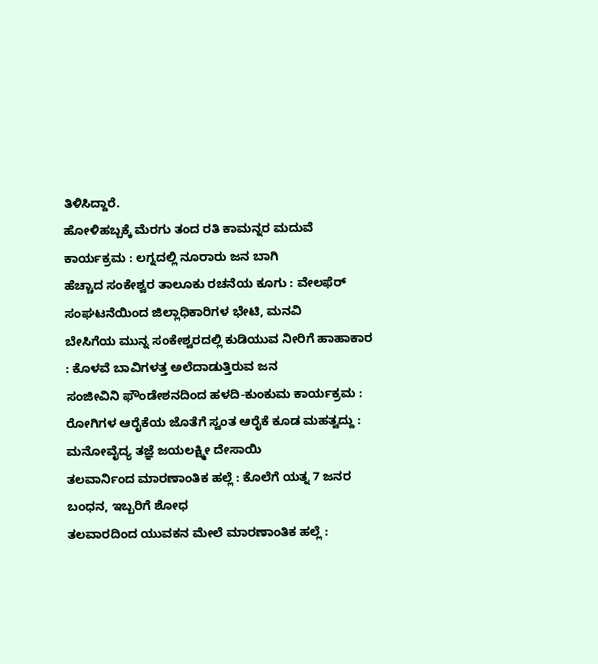ತಿಳಿಸಿದ್ದಾರೆ.
ಹೋಳಿಹಬ್ಬಕ್ಕೆ ಮೆರಗು ತಂದ ರತಿ ಕಾಮನ್ನರ ಮದುವೆ ಕಾರ್ಯಕ್ರಮ : ಲಗ್ನದಲ್ಲಿ ನೂರಾರು ಜನ ಬಾಗಿ
ಹೆಚ್ಚಾದ ಸಂಕೇಶ್ವರ ತಾಲೂಕು ರಚನೆಯ ಕೂಗು : ವೇಲಫೆರ್ ಸಂಘಟನೆಯಿಂದ ಜಿಲ್ಲಾಧಿಕಾರಿಗಳ ಭೇಟಿ, ಮನವಿ
ಬೇಸಿಗೆಯ ಮುನ್ನ ಸಂಕೇಶ್ವರದಲ್ಲಿ ಕುಡಿಯುವ ನೀರಿಗೆ ಹಾಹಾಕಾರ : ಕೊಳವೆ ಬಾವಿಗಳತ್ತ ಅಲೆದಾಡುತ್ತಿರುವ ಜನ
ಸಂಜೀವಿನಿ ಫೌಂಡೇಶನದಿಂದ ಹಳದಿ-ಕುಂಕುಮ ಕಾರ್ಯಕ್ರಮ : ರೋಗಿಗಳ ಆರೈಕೆಯ ಜೊತೆಗೆ ಸ್ವಂತ ಆರೈಕೆ ಕೂಡ ಮಹತ್ವದ್ದು : ಮನೋವೈದ್ಯ ತಜ್ಞೆ ಜಯಲಕ್ಷ್ಮೀ ದೇಸಾಯಿ
ತಲವಾರ್ನಿಂದ ಮಾರಣಾಂತಿಕ ಹಲ್ಲೆ : ಕೊಲೆಗೆ ಯತ್ನ 7 ಜನರ ಬಂಧನ, ಇಬ್ಬರಿಗೆ ಶೋಧ
ತಲವಾರದಿಂದ ಯುವಕನ ಮೇಲೆ ಮಾರಣಾಂತಿಕ ಹಲ್ಲೆ :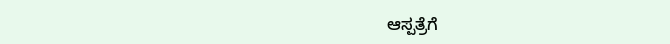ಆಸ್ಪತ್ರೆಗೆ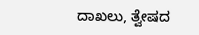ದಾಖಲು, ತ್ವೇಷದ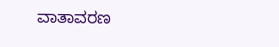ವಾತಾವರಣ